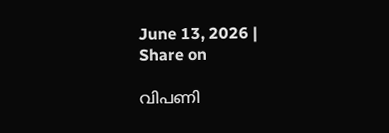June 13, 2026 |
Share on

വിപണി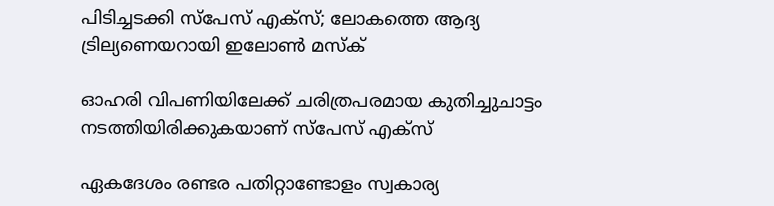പിടിച്ചടക്കി സ്പേസ് എക്സ്; ലോകത്തെ ആദ്യ ട്രില്യണെയറായി ഇലോണ്‍ മസ്‌ക്

ഓഹരി വിപണിയിലേക്ക് ചരിത്രപരമായ കുതിച്ചുചാട്ടം നടത്തിയിരിക്കുകയാണ് സ്‌പേസ് എക്‌സ്‌

ഏകദേശം രണ്ടര പതിറ്റാണ്ടോളം സ്വകാര്യ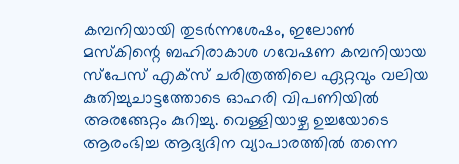കമ്പനിയായി തുടര്‍ന്നശേഷം, ഇലോണ്‍ മസ്‌കിന്റെ ബഹിരാകാശ ഗവേഷണ കമ്പനിയായ സ്പേസ് എക്സ് ചരിത്രത്തിലെ ഏറ്റവും വലിയ കുതിച്ചുചാട്ടത്തോടെ ഓഹരി വിപണിയില്‍ അരങ്ങേറ്റം കുറിച്ചു. വെള്ളിയാഴ്ച ഉച്ചയോടെ ആരംഭിച്ച ആദ്യദിന വ്യാപാരത്തില്‍ തന്നെ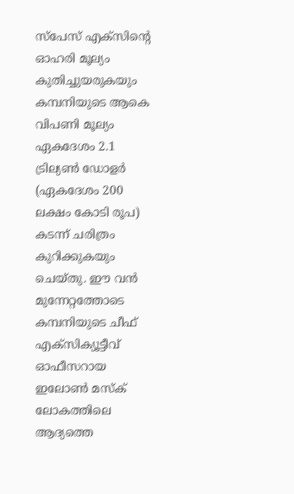സ്പേസ് എക്സിന്റെ ഓഹരി മൂല്യം കുതിച്ചുയരുകയും കമ്പനിയുടെ ആകെ വിപണി മൂല്യം ഏകദേശം 2.1 ട്രില്യണ്‍ ഡോളര്‍ (ഏകദേശം 200 ലക്ഷം കോടി രൂപ) കടന്ന് ചരിത്രം കുറിക്കുകയും ചെയ്തു. ഈ വന്‍ മുന്നേറ്റത്തോടെ കമ്പനിയുടെ ചീഫ് എക്സിക്യൂട്ടീവ് ഓഫീസറായ ഇലോണ്‍ മസ്‌ക് ലോകത്തിലെ ആദ്യത്തെ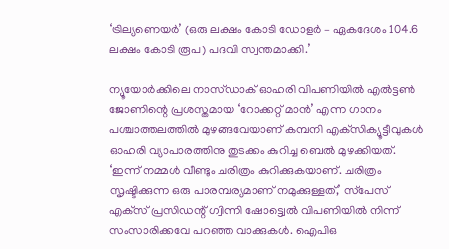‘ട്രില്യണെയര്‍’ (ഒരു ലക്ഷം കോടി ഡോളര്‍ – ഏകദേശം 104.6 ലക്ഷം കോടി രൂപ) പദവി സ്വന്തമാക്കി.’

ന്യൂയോര്‍ക്കിലെ നാസ്ഡാക് ഓഹരി വിപണിയില്‍ എല്‍ട്ടണ്‍ ജോണിന്റെ പ്രശസ്തമായ ‘റോക്കറ്റ് മാന്‍’ എന്ന ഗാനം പശ്ചാത്തലത്തില്‍ മുഴങ്ങവേയാണ് കമ്പനി എക്‌സിക്യൂട്ടീവുകള്‍ ഓഹരി വ്യാപാരത്തിനു തുടക്കം കുറിച്ച ബെല്‍ മുഴക്കിയത്. ‘ഇന്ന് നമ്മള്‍ വീണ്ടും ചരിത്രം കുറിക്കുകയാണ്. ചരിത്രം സൃഷ്ടിക്കുന്ന ഒരു പാരമ്പര്യമാണ് നമുക്കുള്ളത്,’ സ്‌പേസ് എക്‌സ് പ്രസിഡന്റ് ഗ്വിന്നി ഷോട്ട്വെല്‍ വിപണിയില്‍ നിന്ന് സംസാരിക്കവേ പറഞ്ഞ വാക്കുകള്‍. ഐപിഒ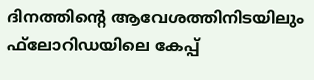ദിനത്തിന്റെ ആവേശത്തിനിടയിലും ഫ്‌ലോറിഡയിലെ കേപ്പ്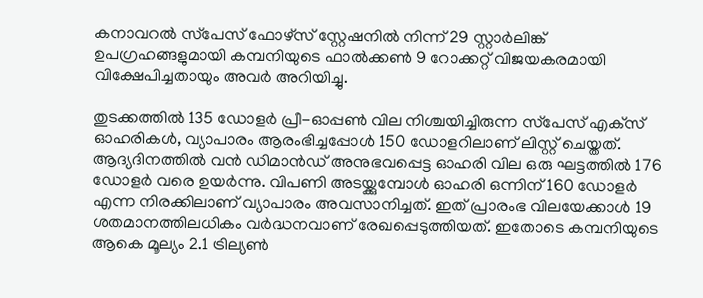കനാവറല്‍ സ്‌പേസ് ഫോഴ്‌സ് സ്റ്റേഷനില്‍ നിന്ന് 29 സ്റ്റാര്‍ലിങ്ക് ഉപഗ്രഹങ്ങളുമായി കമ്പനിയുടെ ഫാല്‍ക്കണ്‍ 9 റോക്കറ്റ് വിജയകരമായി വിക്ഷേപിച്ചതായും അവര്‍ അറിയിച്ചു.

തുടക്കത്തില്‍ 135 ഡോളര്‍ പ്രീ-ഓപ്പണ്‍ വില നിശ്ചയിച്ചിരുന്ന സ്‌പേസ് എക്‌സ് ഓഹരികള്‍, വ്യാപാരം ആരംഭിച്ചപ്പോള്‍ 150 ഡോളറിലാണ് ലിസ്റ്റ് ചെയ്തത്. ആദ്യദിനത്തില്‍ വന്‍ ഡിമാന്‍ഡ് അനുഭവപ്പെട്ട ഓഹരി വില ഒരു ഘട്ടത്തില്‍ 176 ഡോളര്‍ വരെ ഉയര്‍ന്നു. വിപണി അടയ്ക്കുമ്പോള്‍ ഓഹരി ഒന്നിന് 160 ഡോളര്‍ എന്ന നിരക്കിലാണ് വ്യാപാരം അവസാനിച്ചത്. ഇത് പ്രാരംഭ വിലയേക്കാള്‍ 19 ശതമാനത്തിലധികം വര്‍ദ്ധനവാണ് രേഖപ്പെടുത്തിയത്. ഇതോടെ കമ്പനിയുടെ ആകെ മൂല്യം 2.1 ട്രില്യണ്‍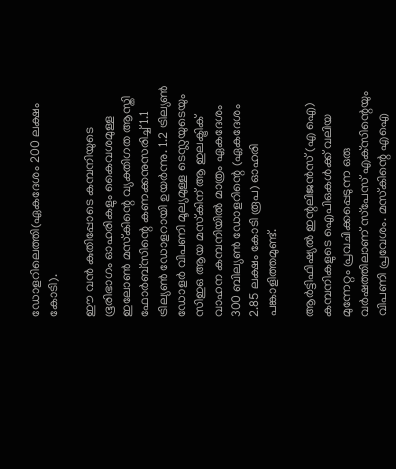ഡോളറിലെത്തി(ഏകദേശം 200 ലക്ഷം കോടി).

ഈ വന്‍ കുതിപ്പോടെ കമ്പനിയുടെ ഭൂരിഭാഗം ഓഹരികളും കൈവശമുള്ള ഇലോണ്‍ മസ്‌കിന്റെ വ്യക്തിഗത ആസ്തി ഫോര്‍ബ്‌സിന്റെ കണക്കനുസരിച്ച് 1.1 ട്രില്യണ്‍ ഡോളറായി ഉയര്‍ന്നു. 1.2 ട്രില്യണ്‍ ഡോളര്‍ വിപണി മൂല്യമുള്ള ടെസ്ലയുടെയും സിഇഒ ആയ മസ്‌കിന് ആ ഇലക്ട്രിക് വാഹന കമ്പനിയില്‍ മാത്രം ഏകദേശം 300 ബില്യണ്‍ ഡോളറിന്റെ (ഏകദേശം 2.85 ലക്ഷം കോടി രൂപ) ഓഹരി പങ്കാളിത്തമുണ്ട്.

ആര്‍ട്ടിഫിഷ്യല്‍ ഇന്റലിജന്‍സ് (എ ഐ) കമ്പനികളുടെ ഐപിഒകള്‍ക്ക് വലിയ മുന്നേറ്റം പ്രവചിക്കപ്പെടുന്ന ഒരു വര്‍ഷത്തിലാണ് സ്‌പേസ് എക്‌സിന്റെയും വിപണി പ്രവേശം. മസ്‌കിന്റെ എഐ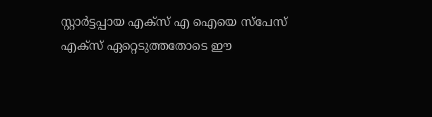സ്റ്റാര്‍ട്ടപ്പായ എക്‌സ് എ ഐയെ സ്‌പേസ് എക്‌സ് ഏറ്റെടുത്തതോടെ ഈ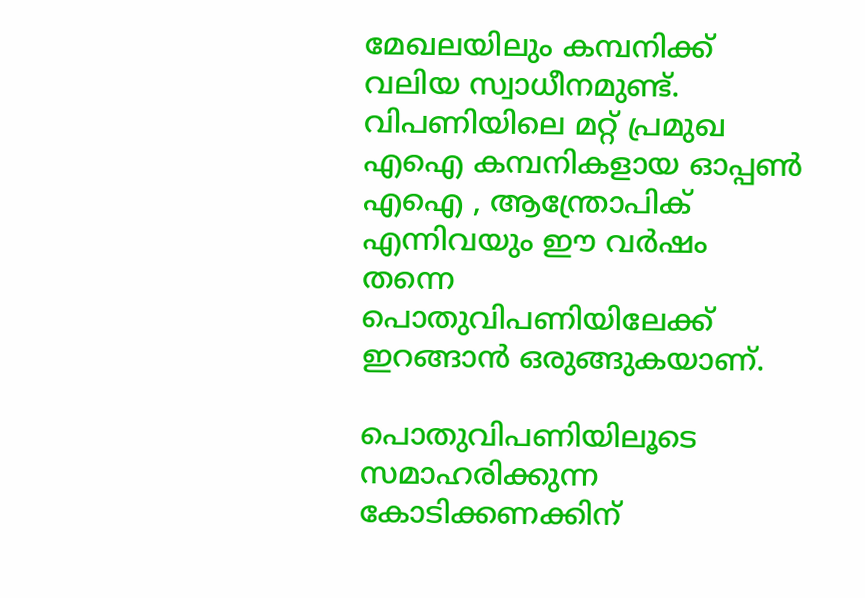മേഖലയിലും കമ്പനിക്ക് വലിയ സ്വാധീനമുണ്ട്. വിപണിയിലെ മറ്റ് പ്രമുഖ എഐ കമ്പനികളായ ഓപ്പണ്‍ എഐ , ആന്ത്രോപിക് എന്നിവയും ഈ വര്‍ഷം തന്നെ പൊതുവിപണിയിലേക്ക് ഇറങ്ങാന്‍ ഒരുങ്ങുകയാണ്.

പൊതുവിപണിയിലൂടെ സമാഹരിക്കുന്ന കോടിക്കണക്കിന്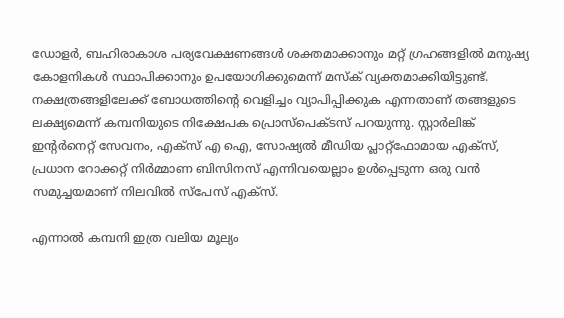ഡോളര്‍, ബഹിരാകാശ പര്യവേക്ഷണങ്ങള്‍ ശക്തമാക്കാനും മറ്റ് ഗ്രഹങ്ങളില്‍ മനുഷ്യ കോളനികള്‍ സ്ഥാപിക്കാനും ഉപയോഗിക്കുമെന്ന് മസ്‌ക് വ്യക്തമാക്കിയിട്ടുണ്ട്. നക്ഷത്രങ്ങളിലേക്ക് ബോധത്തിന്റെ വെളിച്ചം വ്യാപിപ്പിക്കുക എന്നതാണ് തങ്ങളുടെ ലക്ഷ്യമെന്ന് കമ്പനിയുടെ നിക്ഷേപക പ്രൊസ്‌പെക്ടസ് പറയുന്നു. സ്റ്റാര്‍ലിങ്ക് ഇന്റര്‍നെറ്റ് സേവനം, എക്‌സ് എ ഐ, സോഷ്യല്‍ മീഡിയ പ്ലാറ്റ്ഫോമായ എക്‌സ്, പ്രധാന റോക്കറ്റ് നിര്‍മ്മാണ ബിസിനസ് എന്നിവയെല്ലാം ഉള്‍പ്പെടുന്ന ഒരു വന്‍ സമുച്ചയമാണ് നിലവില്‍ സ്‌പേസ് എക്‌സ്.

എന്നാല്‍ കമ്പനി ഇത്ര വലിയ മൂല്യം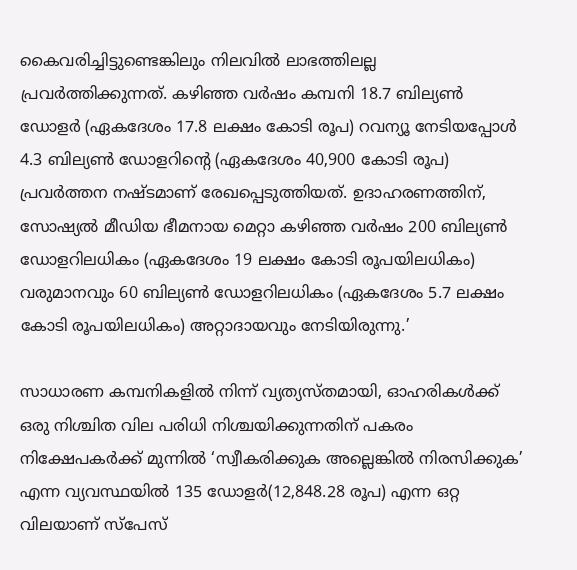കൈവരിച്ചിട്ടുണ്ടെങ്കിലും നിലവില്‍ ലാഭത്തിലല്ല പ്രവര്‍ത്തിക്കുന്നത്. കഴിഞ്ഞ വര്‍ഷം കമ്പനി 18.7 ബില്യണ്‍ ഡോളര്‍ (ഏകദേശം 17.8 ലക്ഷം കോടി രൂപ) റവന്യൂ നേടിയപ്പോള്‍ 4.3 ബില്യണ്‍ ഡോളറിന്റെ (ഏകദേശം 40,900 കോടി രൂപ) പ്രവര്‍ത്തന നഷ്ടമാണ് രേഖപ്പെടുത്തിയത്. ഉദാഹരണത്തിന്, സോഷ്യല്‍ മീഡിയ ഭീമനായ മെറ്റാ കഴിഞ്ഞ വര്‍ഷം 200 ബില്യണ്‍ ഡോളറിലധികം (ഏകദേശം 19 ലക്ഷം കോടി രൂപയിലധികം) വരുമാനവും 60 ബില്യണ്‍ ഡോളറിലധികം (ഏകദേശം 5.7 ലക്ഷം കോടി രൂപയിലധികം) അറ്റാദായവും നേടിയിരുന്നു.’

സാധാരണ കമ്പനികളില്‍ നിന്ന് വ്യത്യസ്തമായി, ഓഹരികള്‍ക്ക് ഒരു നിശ്ചിത വില പരിധി നിശ്ചയിക്കുന്നതിന് പകരം നിക്ഷേപകര്‍ക്ക് മുന്നില്‍ ‘സ്വീകരിക്കുക അല്ലെങ്കില്‍ നിരസിക്കുക’ എന്ന വ്യവസ്ഥയില്‍ 135 ഡോളര്‍(12,848.28 രൂപ) എന്ന ഒറ്റ വിലയാണ് സ്‌പേസ്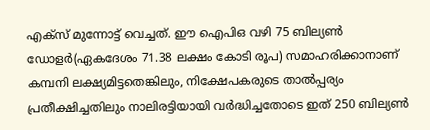എക്‌സ് മുന്നോട്ട് വെച്ചത്. ഈ ഐപിഒ വഴി 75 ബില്യണ്‍ ഡോളര്‍(ഏകദേശം 71.38 ലക്ഷം കോടി രൂപ) സമാഹരിക്കാനാണ് കമ്പനി ലക്ഷ്യമിട്ടതെങ്കിലും, നിക്ഷേപകരുടെ താല്‍പ്പര്യം പ്രതീക്ഷിച്ചതിലും നാലിരട്ടിയായി വര്‍ദ്ധിച്ചതോടെ ഇത് 250 ബില്യണ്‍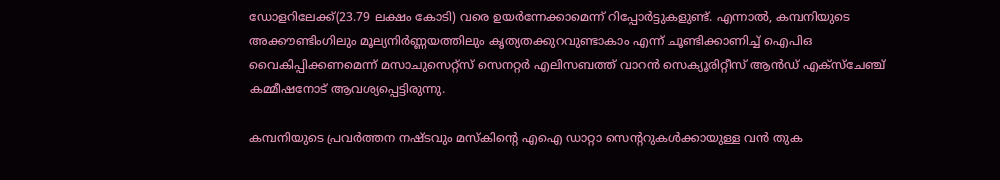ഡോളറിലേക്ക്(23.79 ലക്ഷം കോടി) വരെ ഉയര്‍ന്നേക്കാമെന്ന് റിപ്പോര്‍ട്ടുകളുണ്ട്. എന്നാല്‍, കമ്പനിയുടെ അക്കൗണ്ടിംഗിലും മൂല്യനിര്‍ണ്ണയത്തിലും കൃത്യതക്കുറവുണ്ടാകാം എന്ന് ചൂണ്ടിക്കാണിച്ച് ഐപിഒ വൈകിപ്പിക്കണമെന്ന് മസാചുസെറ്റ്‌സ് സെനറ്റര്‍ എലിസബത്ത് വാറന്‍ സെക്യൂരിറ്റീസ് ആന്‍ഡ് എക്‌സ്‌ചേഞ്ച് കമ്മീഷനോട് ആവശ്യപ്പെട്ടിരുന്നു.

കമ്പനിയുടെ പ്രവര്‍ത്തന നഷ്ടവും മസ്‌കിന്റെ എഐ ഡാറ്റാ സെന്ററുകള്‍ക്കായുള്ള വന്‍ തുക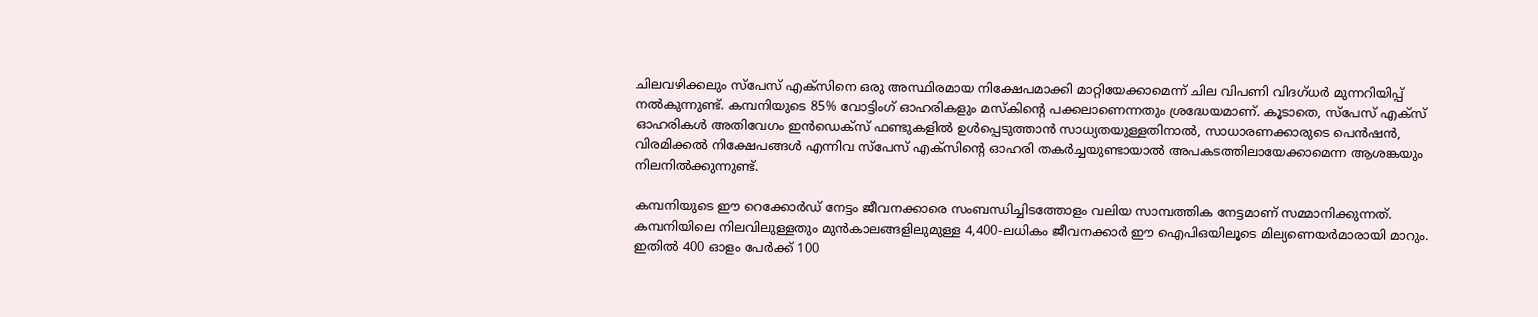ചിലവഴിക്കലും സ്‌പേസ് എക്‌സിനെ ഒരു അസ്ഥിരമായ നിക്ഷേപമാക്കി മാറ്റിയേക്കാമെന്ന് ചില വിപണി വിദഗ്ധര്‍ മുന്നറിയിപ്പ് നല്‍കുന്നുണ്ട്. കമ്പനിയുടെ 85% വോട്ടിംഗ് ഓഹരികളും മസ്‌കിന്റെ പക്കലാണെന്നതും ശ്രദ്ധേയമാണ്. കൂടാതെ, സ്‌പേസ് എക്‌സ് ഓഹരികള്‍ അതിവേഗം ഇന്‍ഡെക്‌സ് ഫണ്ടുകളില്‍ ഉള്‍പ്പെടുത്താന്‍ സാധ്യതയുള്ളതിനാല്‍, സാധാരണക്കാരുടെ പെന്‍ഷന്‍, വിരമിക്കല്‍ നിക്ഷേപങ്ങള്‍ എന്നിവ സ്‌പേസ് എക്‌സിന്റെ ഓഹരി തകര്‍ച്ചയുണ്ടായാല്‍ അപകടത്തിലായേക്കാമെന്ന ആശങ്കയും നിലനില്‍ക്കുന്നുണ്ട്.

കമ്പനിയുടെ ഈ റെക്കോര്‍ഡ് നേട്ടം ജീവനക്കാരെ സംബന്ധിച്ചിടത്തോളം വലിയ സാമ്പത്തിക നേട്ടമാണ് സമ്മാനിക്കുന്നത്. കമ്പനിയിലെ നിലവിലുള്ളതും മുന്‍കാലങ്ങളിലുമുള്ള 4,400-ലധികം ജീവനക്കാര്‍ ഈ ഐപിഒയിലൂടെ മില്യണെയര്‍മാരായി മാറും. ഇതില്‍ 400 ഓളം പേര്‍ക്ക് 100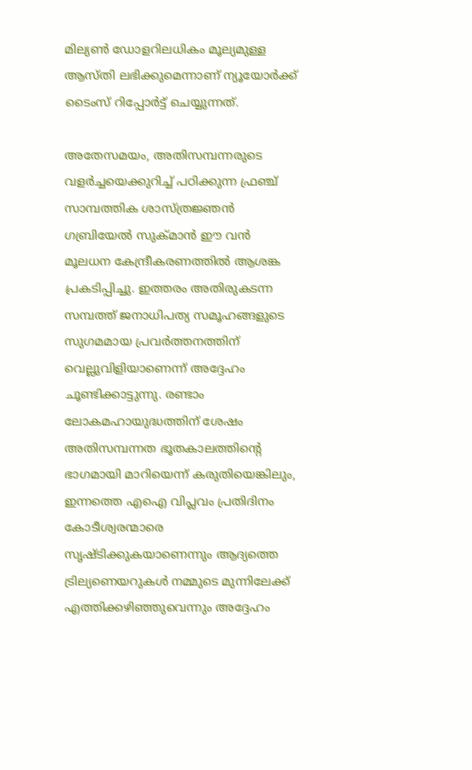മില്യണ്‍ ഡോളറിലധികം മൂല്യമുള്ള ആസ്തി ലഭിക്കുമെന്നാണ് ന്യൂയോര്‍ക്ക് ടൈംസ് റിപ്പോര്‍ട്ട് ചെയ്യുന്നത്.

അതേസമയം, അതിസമ്പന്നരുടെ വളര്‍ച്ചയെക്കുറിച്ച് പഠിക്കുന്ന ഫ്രഞ്ച് സാമ്പത്തിക ശാസ്ത്രജ്ഞന്‍ ഗബ്രിയേല്‍ സുക്മാന്‍ ഈ വന്‍ മൂലധന കേന്ദ്രീകരണത്തില്‍ ആശങ്ക പ്രകടിപ്പിച്ചു. ഇത്തരം അതിരുകടന്ന സമ്പത്ത് ജനാധിപത്യ സമൂഹങ്ങളുടെ സുഗമമായ പ്രവര്‍ത്തനത്തിന് വെല്ലുവിളിയാണെന്ന് അദ്ദേഹം ചൂണ്ടിക്കാട്ടുന്നു. രണ്ടാം ലോകമഹായുദ്ധത്തിന് ശേഷം അതിസമ്പന്നത ഭൂതകാലത്തിന്റെ ഭാഗമായി മാറിയെന്ന് കരുതിയെങ്കിലും, ഇന്നത്തെ എഐ വിപ്ലവം പ്രതിദിനം കോടീശ്വരന്മാരെ സൃഷ്ടിക്കുകയാണെന്നും ആദ്യത്തെ ട്രില്യണെയറുകള്‍ നമ്മുടെ മുന്നിലേക്ക് എത്തിക്കഴിഞ്ഞുവെന്നും അദ്ദേഹം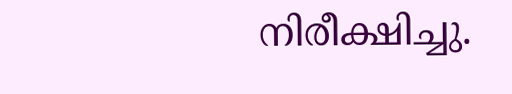നിരീക്ഷിച്ചു.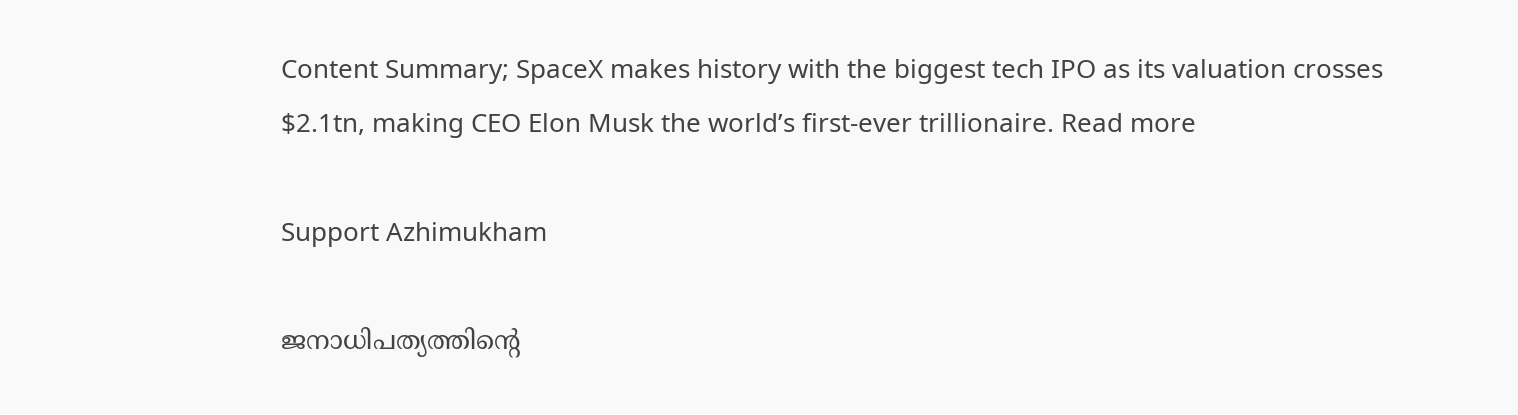Content Summary; SpaceX makes history with the biggest tech IPO as its valuation crosses $2.1tn, making CEO Elon Musk the world’s first-ever trillionaire. Read more

Support Azhimukham

ജനാധിപത്യത്തിന്റെ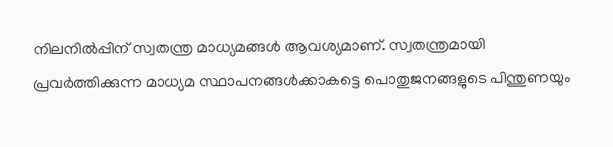നിലനിൽപ്പിന് സ്വതന്ത്ര മാധ്യമങ്ങൾ ആവശ്യമാണ്. സ്വതന്ത്രമായി പ്രവർത്തിക്കുന്ന മാധ്യമ സ്ഥാപനങ്ങൾക്കാകട്ടെ പൊതുജനങ്ങളുടെ പിന്തുണയും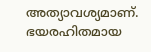അത്യാവശ്യമാണ്. ഭയരഹിതമായ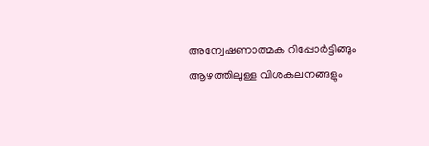അന്വേഷണാത്മക റിപ്പോർട്ടിങ്ങും ആഴത്തിലുള്ള വിശകലനങ്ങളും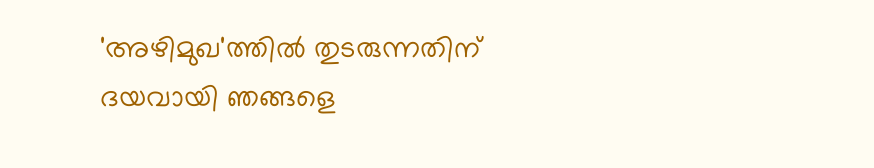'അഴിമുഖ'ത്തിൽ തുടരുന്നതിന് ദയവായി ഞങ്ങളെ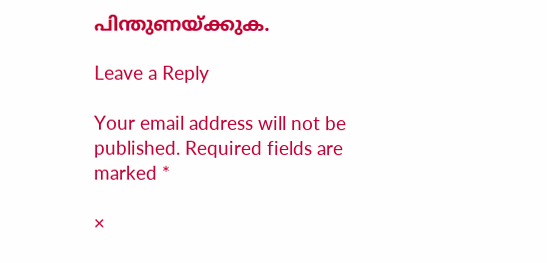പിന്തുണയ്ക്കുക.

Leave a Reply

Your email address will not be published. Required fields are marked *

×